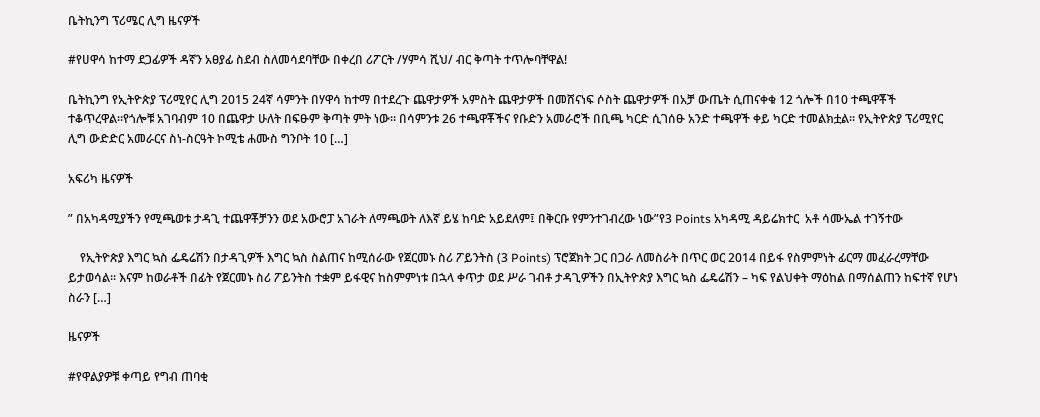ቤትኪንግ ፕሪሜር ሊግ ዜናዎች

#የሀዋሳ ከተማ ደጋፊዎች ዳኛን አፀያፊ ስደብ ስለመሳደባቸው በቀረበ ሪፖርት /ሃምሳ ሺህ/ ብር ቅጣት ተጥሎባቸዋል!

ቤትኪንግ የኢትዮጵያ ፕሪሚየር ሊግ 2015 24ኛ ሳምንት በሃዋሳ ከተማ በተደረጉ ጨዋታዎች አምስት ጨዋታዎች በመሸናነፍ ሶስት ጨዋታዎች በአቻ ውጤት ሲጠናቀቁ 12 ጎሎች በ10 ተጫዋቾች ተቆጥረዋል።የጎሎቹ አገባብም 10 በጨዋታ ሁለት በፍፁም ቅጣት ምት ነው። በሳምንቱ 26 ተጫዋቾችና የቡድን አመራሮች በቢጫ ካርድ ሲገሰፁ አንድ ተጫዋች ቀይ ካርድ ተመልክቷል። የኢትዮጵያ ፕሪሚየር ሊግ ውድድር አመራርና ስነ-ስርዓት ኮሚቴ ሐሙስ ግንቦት 10 […]

አፍሪካ ዜናዎች

” በአካዳሚያችን የሚጫወቱ ታዳጊ ተጨዋቾቻንን ወደ አውሮፓ አገራት ለማጫወት ለእኛ ይሄ ከባድ አይደለም፤ በቅርቡ የምንተገብረው ነው”የ3 Points አካዳሚ ዳይሬክተር  አቶ ሳሙኤል ተገኝተው

    የኢትዮጵያ እግር ኳስ ፌዴሬሽን በታዳጊዎች እግር ኳስ ስልጠና ከሚሰራው የጀርመኑ ስሪ ፖይንትስ (3 Points) ፕሮጀክት ጋር በጋራ ለመስራት በጥር ወር 2014 በይፋ የስምምነት ፊርማ መፈራረማቸው ይታወሳል። እናም ከወራቶች በፊት የጀርመኑ ስሪ ፖይንትስ ተቋም ይፋዊና ከስምምነቱ በኋላ ቀጥታ ወደ ሥራ ገብቶ ታዳጊዎችን በኢትዮጵያ እግር ኳስ ፌዴሬሽን – ካፍ የልህቀት ማዕከል በማሰልጠን ከፍተኛ የሆነ ስራን […]

ዜናዎች

#የዋልያዎቹ ቀጣይ የግብ ጠባቂ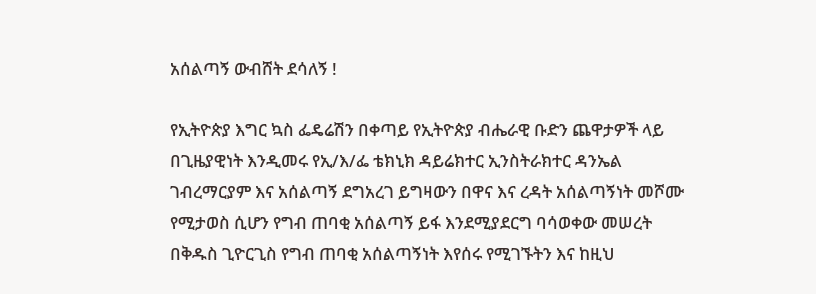አሰልጣኝ ውብሸት ደሳለኝ !

የኢትዮጵያ እግር ኳስ ፌዴሬሽን በቀጣይ የኢትዮጵያ ብሔራዊ ቡድን ጨዋታዎች ላይ በጊዜያዊነት እንዲመሩ የኢ/እ/ፌ ቴክኒክ ዳይሬክተር ኢንስትራክተር ዳንኤል ገብረማርያም እና አሰልጣኝ ደግአረገ ይግዛውን በዋና እና ረዳት አሰልጣኝነት መሾሙ የሚታወስ ሲሆን የግብ ጠባቂ አሰልጣኝ ይፋ እንደሚያደርግ ባሳወቀው መሠረት በቅዱስ ጊዮርጊስ የግብ ጠባቂ አሰልጣኝነት እየሰሩ የሚገኙትን እና ከዚህ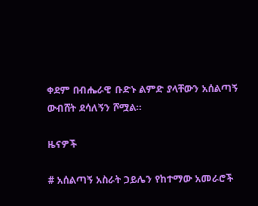ቀደም በብሔራዊ ቡድኑ ልምድ ያላቸውን አሰልጣኝ ውብሸት ደሳለኝን ሾሟል።

ዜናዎች

# አሰልጣኝ አስራት ኃይሌን የከተማው አመራሮች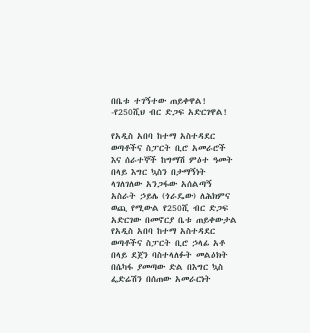በቤቱ ተገኝተው ጠይቀዋል! -የ250ሺህ ብር ድጋፍ አድርገዋል!

የአዲስ አበባ ከተማ አስተዳደር ወጣቶችና ስፓርት ቢሮ አመራሮች እና ሰራተኞች ከግማሽ ምዕተ ዓመት በላይ እግር ኳስን በታማኝነት ላገለገለው አንጋፋው አሰልጣኝ አስራት ኃይሌ (ጎራዴው) ለሕክምና ወጪ የሚውል የ250ሺ ብር ድጋፍ አድርገው በመኖርያ ቤቱ ጠይቀውታል የአዲስ አበባ ከተማ አስተዳደር ወጣቶችና ስፓርት ቢሮ ኃላፊ አቶ በላይ ደጀን ባስተላለፉት መልዕክት በሴካፋ ያመጣው ድል በእግር ኳስ ፌድሬሽን በሰጠው አመራርነት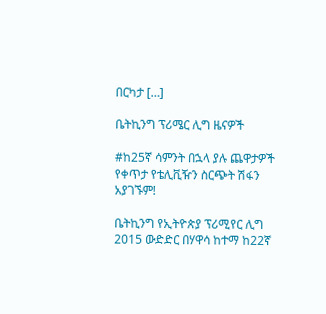በርካታ […]

ቤትኪንግ ፕሪሜር ሊግ ዜናዎች

#ከ25ኛ ሳምንት በኋላ ያሉ ጨዋታዎች የቀጥታ የቴሊቪዥን ስርጭት ሽፋን አያገኙም!

ቤትኪንግ የኢትዮጵያ ፕሪሚየር ሊግ 2015 ውድድር በሃዋሳ ከተማ ከ22ኛ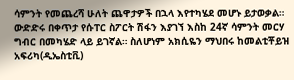ሳምንት የመጨረሻ ሁለት ጨዋታዎች በኋላ እየተካሄደ መሆኑ ይታወቃል። ውድድሩ በቀጥታ የሱፐር ስፖርት ሽፋን እያገኘ እስከ 24ኛ ሳምንት መርሃ ግብር በመካሄድ ላይ ይገኛል። ስለሆነም አክሲዬን ማህበሩ ከመልቲቾይዝ አፍሪካ(ዲኤስቲቪ)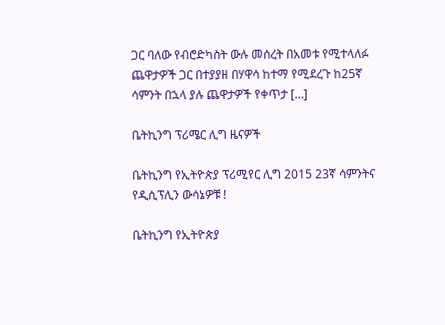ጋር ባለው የብሮድካስት ውሉ መሰረት በአመቱ የሚተላለፉ ጨዋታዎች ጋር በተያያዘ በሃዋሳ ከተማ የሚደረጉ ከ25ኛ ሳምንት በኋላ ያሉ ጨዋታዎች የቀጥታ […]

ቤትኪንግ ፕሪሜር ሊግ ዜናዎች

ቤትኪንግ የኢትዮጵያ ፕሪሚየር ሊግ 2015 23ኛ ሳምንትና የዲሲፕሊን ውሳኔዎቹ !

ቤትኪንግ የኢትዮጵያ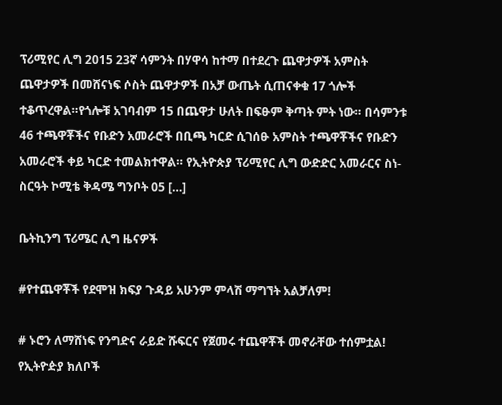ፕሪሚየር ሊግ 2015 23ኛ ሳምንት በሃዋሳ ከተማ በተደረጉ ጨዋታዎች አምስት ጨዋታዎች በመሸናነፍ ሶስት ጨዋታዎች በአቻ ውጤት ሲጠናቀቁ 17 ጎሎች ተቆጥረዋል።የጎሎቹ አገባብም 15 በጨዋታ ሁለት በፍፁም ቅጣት ምት ነው። በሳምንቱ 46 ተጫዋቾችና የቡድን አመራሮች በቢጫ ካርድ ሲገሰፁ አምስት ተጫዋቾችና የቡድን አመራሮች ቀይ ካርድ ተመልክተዋል። የኢትዮጵያ ፕሪሚየር ሊግ ውድድር አመራርና ስነ-ስርዓት ኮሚቴ ቅዳሜ ግንቦት 05 […]

ቤትኪንግ ፕሪሜር ሊግ ዜናዎች

#የተጨዋቾች የደሞዝ ክፍያ ጉዳይ አሁንም ምላሽ ማግኘት አልቻለም!

# ኑሮን ለማሸነፍ የንግድና ራይድ ሹፍርና የጀመሩ ተጨዋቾች መኖራቸው ተሰምቷል! የኢትዮዽያ ክለቦች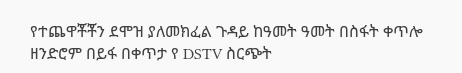የተጨዋቾቾን ደሞዝ ያለመክፈል ጉዳይ ከዓመት ዓመት በስፋት ቀጥሎ ዘንድሮም በይፋ በቀጥታ የ DSTV ስርጭት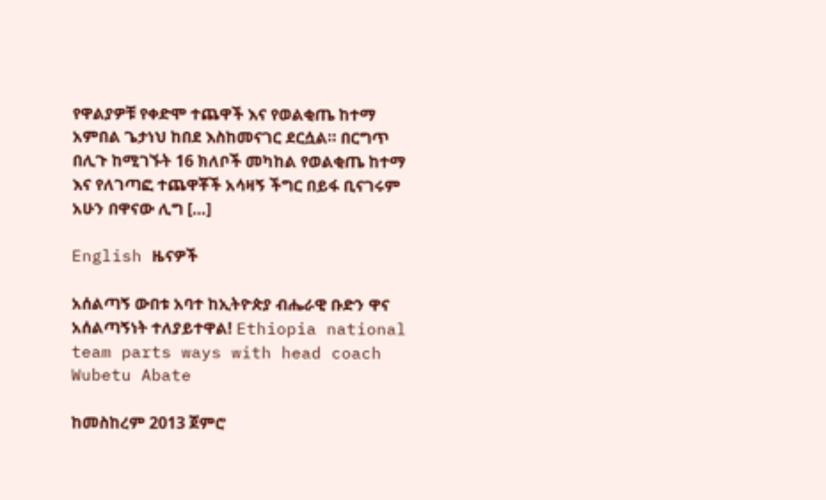የዋልያዎቹ የቀድሞ ተጨዋች እና የወልቂጤ ከተማ አምበል ጌታነህ ከበደ እስከመናገር ደርሷል። በርግጥ በሊጉ ከሚገኙት 16 ክለቦች መካከል የወልቂጤ ከተማ እና የለገጣፎ ተጨዋቾች አሳዛኝ ችግር በይፋ ቢናገሩም አሁን በዋናው ሊግ […]

English ዜናዎች

አሰልጣኝ ውበቱ አባተ ከኢትዮጵያ ብሔራዊ ቡድን ዋና አሰልጣኝነት ተለያይተዋል! Ethiopia national team parts ways with head coach Wubetu Abate

ከመስከረም 2013 ጀምሮ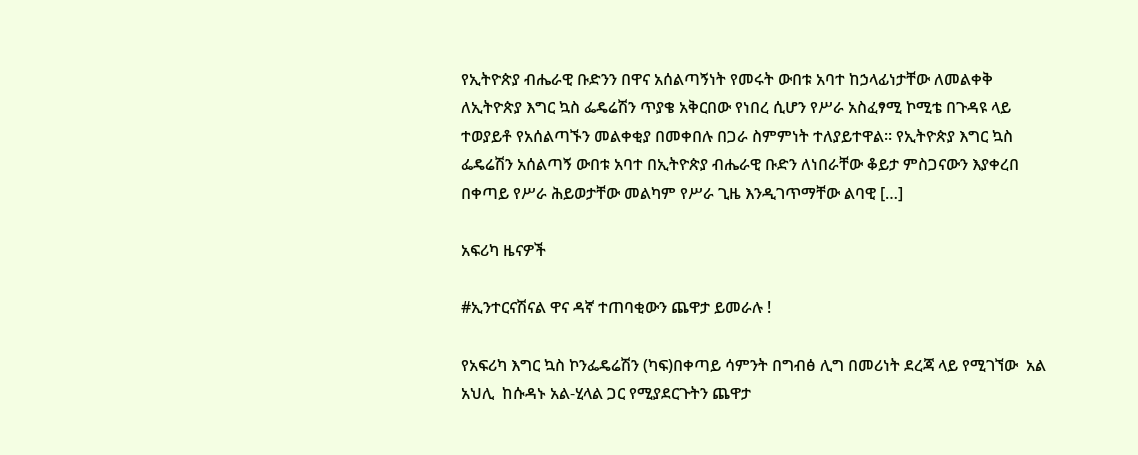የኢትዮጵያ ብሔራዊ ቡድንን በዋና አሰልጣኝነት የመሩት ውበቱ አባተ ከኃላፊነታቸው ለመልቀቅ ለኢትዮጵያ እግር ኳስ ፌዴሬሽን ጥያቄ አቅርበው የነበረ ሲሆን የሥራ አስፈፃሚ ኮሚቴ በጉዳዩ ላይ ተወያይቶ የአሰልጣኙን መልቀቂያ በመቀበሉ በጋራ ስምምነት ተለያይተዋል። የኢትዮጵያ እግር ኳስ ፌዴሬሽን አሰልጣኝ ውበቱ አባተ በኢትዮጵያ ብሔራዊ ቡድን ለነበራቸው ቆይታ ምስጋናውን እያቀረበ በቀጣይ የሥራ ሕይወታቸው መልካም የሥራ ጊዜ እንዲገጥማቸው ልባዊ […]

አፍሪካ ዜናዎች

#ኢንተርናሽናል ዋና ዳኛ ተጠባቂውን ጨዋታ ይመራሉ !

የአፍሪካ እግር ኳስ ኮንፌዴሬሽን (ካፍ)በቀጣይ ሳምንት በግብፅ ሊግ በመሪነት ደረጃ ላይ የሚገኘው  አል አህሊ  ከሱዳኑ አል-ሂላል ጋር የሚያደርጉትን ጨዋታ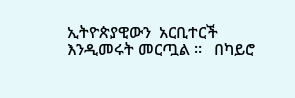ኢትዮጵያዊውን  አርቢተርች እንዲመሩት መርጧል ።   በካይሮ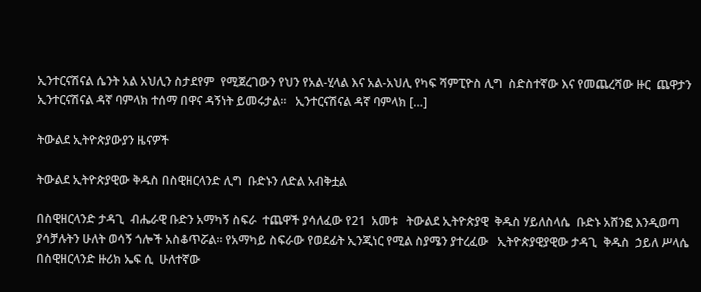ኢንተርናሽናል ሴንት አል አህሊን ስታደየም  የሚጀረገውን የህን የአል-ሂላል እና አል-አህሊ የካፍ ሻምፒዮስ ሊግ  ስድስተኛው እና የመጨረሻው ዙር  ጨዋታን  ኢንተርናሽናል ዳኛ ባምላክ ተሰማ በዋና ዳኝነት ይመሩታል።   ኢንተርናሽናል ዳኛ ባምላክ […]

ትውልደ ኢትዮጵያውያን ዜናዎች

ትውልደ ኢትዮጵያዊው ቅዱስ በስዊዘርላንድ ሊግ  ቡድኑን ለድል አብቅቷል

በስዊዘርላንድ ታዳጊ  ብሔራዊ ቡድን አማካኝ ስፍራ  ተጨዋች ያሳለፈው የ21  አመቱ   ትውልደ ኢትዮጵያዊ  ቅዱስ ሃይለስላሴ  ቡድኑ አሸንፎ እንዲወጣ ያሳቻሉትን ሁለት ወሳኝ ጎሎች አስቆጥሯል። የአማካይ ስፍራው የወደፊት ኢንጂነር የሚል ስያሜን ያተረፈው   ኢትዮጵያዊያዊው ታዳጊ  ቅዱስ  ኃይለ ሥላሴ በስዊዘርላንድ ዙሪክ ኤፍ ሲ  ሁለተኛው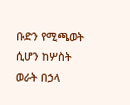ቡድን የሚጫወት ሲሆን ከሦስት ወራት በኃላ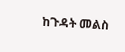ከጉዳት መልስ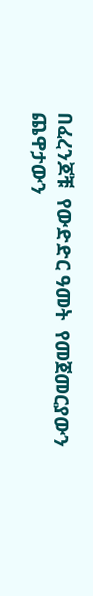በፈረንጆቹ  የውድድር ዓመት  የመጀመርያውን ጨዋታውን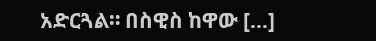አድርጓል። በስዊስ ከዋው […]